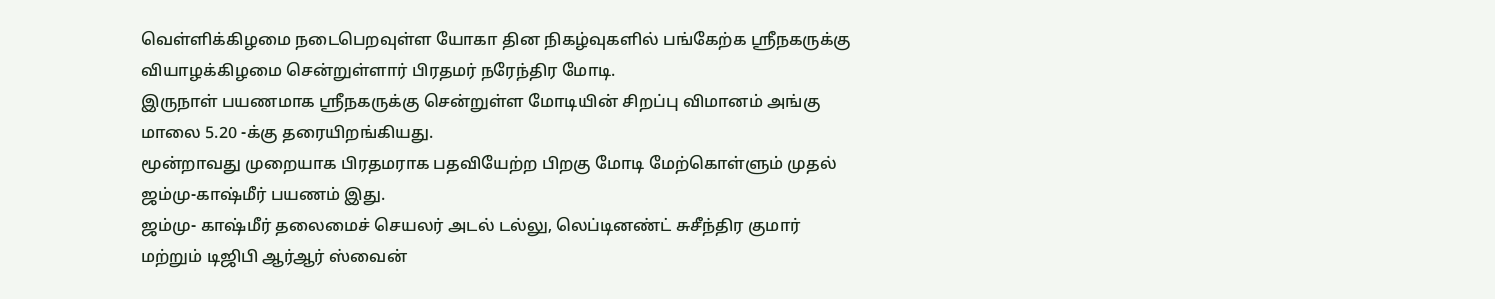வெள்ளிக்கிழமை நடைபெறவுள்ள யோகா தின நிகழ்வுகளில் பங்கேற்க ஸ்ரீநகருக்கு வியாழக்கிழமை சென்றுள்ளார் பிரதமர் நரேந்திர மோடி.
இருநாள் பயணமாக ஸ்ரீநகருக்கு சென்றுள்ள மோடியின் சிறப்பு விமானம் அங்கு மாலை 5.20 -க்கு தரையிறங்கியது.
மூன்றாவது முறையாக பிரதமராக பதவியேற்ற பிறகு மோடி மேற்கொள்ளும் முதல் ஜம்மு-காஷ்மீர் பயணம் இது.
ஜம்மு- காஷ்மீர் தலைமைச் செயலர் அடல் டல்லு, லெப்டினண்ட் சுசீந்திர குமார் மற்றும் டிஜிபி ஆர்ஆர் ஸ்வைன்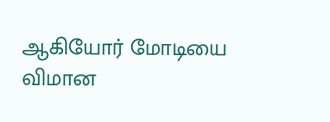ஆகியோர் மோடியை விமான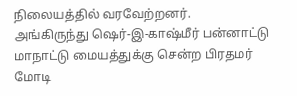நிலையத்தில் வரவேற்றனர்.
அங்கிருந்து ஷெர்-இ-காஷ்மீர் பன்னாட்டு மாநாட்டு மையத்துக்கு சென்ற பிரதமர் மோடி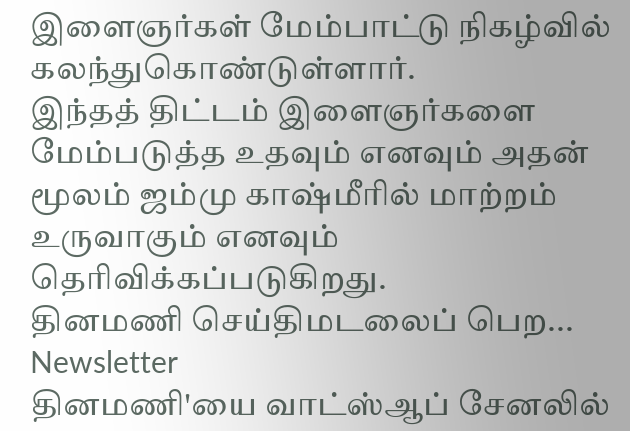இளைஞர்கள் மேம்பாட்டு நிகழ்வில் கலந்துகொண்டுள்ளார்.
இந்தத் திட்டம் இளைஞர்களை மேம்படுத்த உதவும் எனவும் அதன் மூலம் ஜம்மு காஷ்மீரில் மாற்றம் உருவாகும் எனவும் தெரிவிக்கப்படுகிறது.
தினமணி செய்திமடலைப் பெற... Newsletter
தினமணி'யை வாட்ஸ்ஆப் சேனலில்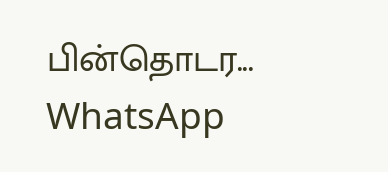பின்தொடர... WhatsApp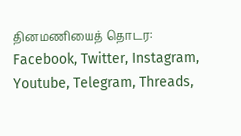தினமணியைத் தொடர: Facebook, Twitter, Instagram, Youtube, Telegram, Threads,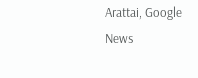Arattai, Google News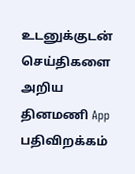உடனுக்குடன் செய்திகளை அறிய தினமணி App பதிவிறக்கம்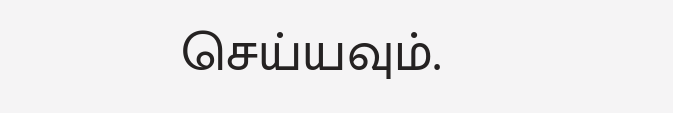செய்யவும்.